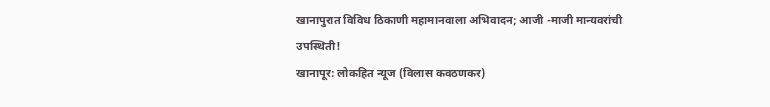खानापुरात विविध ठिकाणी महामानवाला अभिवादन; आजी -माजी मान्यवरांची उपस्थिती!
खानापूर: लोकहित न्यूज (विलास कवठणकर)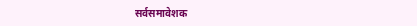सर्वसमावेशक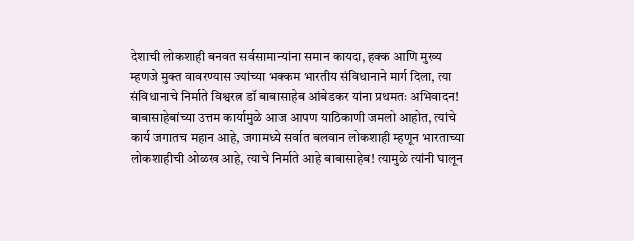देशाची लोकशाही बनवत सर्वसामान्यांना समान कायदा, हक्क आणि मुख्य म्हणजे मुक्त वावरण्यास ज्यांच्या भक्कम भारतीय संविधानाने मार्ग दिला, त्या संविधानाचे निर्माते विश्वरत्न डॉ बाबासाहेब आंबेडकर यांना प्रथमतः अभिवादन! बाबासाहेबांच्या उत्तम कार्यामुळे आज आपण याठिकाणी जमलो आहोत, त्यांचे कार्य जगातच महान आहे, जगामध्ये सर्वात बलवान लोकशाही म्हणून भारताच्या लोकशाहीची ओळख आहे, त्याचे निर्माते आहे बाबासाहेब! त्यामुळे त्यांनी घालून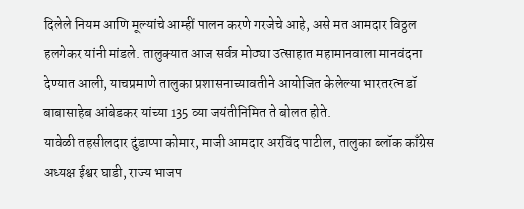दिलेले नियम आणि मूल्यांचे आम्हीं पालन करणे गरजेचे आहे, असे मत आमदार विठ्ठल हलगेकर यांनी मांडले. तालुक्यात आज सर्वत्र मोठ्या उत्साहात महामानवाला मानवंदना देण्यात आली, याचप्रमाणे तालुका प्रशासनाच्यावतीने आयोजित केलेल्या भारतरत्न डॉ बाबासाहेब आंबेडकर यांच्या 135 व्या जयंतीनिमित ते बोलत होते.
यावेळी तहसीलदार दुंडाप्पा कोमार, माजी आमदार अरविंद पाटील, तालुका ब्लॉक काँग्रेस अध्यक्ष ईश्वर घाडी, राज्य भाजप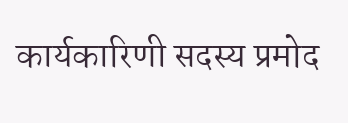कार्यकारिणी सदस्य प्रमोद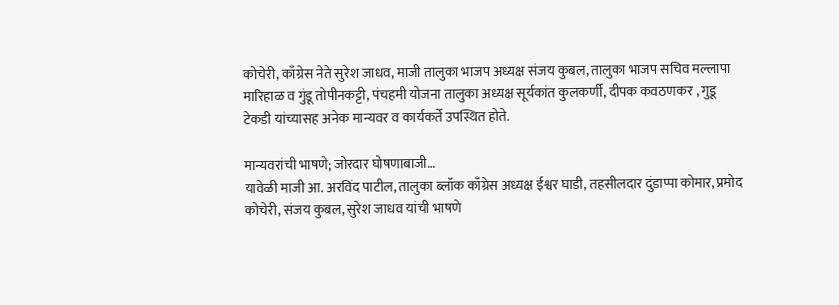कोचेरी, काँग्रेस नेते सुरेश जाधव, माजी तालुका भाजप अध्यक्ष संजय कुबल, तालुका भाजप सचिव मल्लापा मारिहाळ व गुंडू तोपीनकट्टी, पंचहमी योजना तालुका अध्यक्ष सूर्यकांत कुलकर्णी, दीपक कवठणकर , गुडू टेकडी यांच्यासह अनेक मान्यवर व कार्यकर्ते उपस्थित होते.

मान्यवरांची भाषणे; जोरदार घोषणाबाजी…
यावेळी माजी आ. अरविंद पाटील, तालुका ब्लॉक काँग्रेस अध्यक्ष ईश्वर घाडी, तहसीलदार दुंडाप्पा कोमार, प्रमोद कोचेरी, संजय कुबल, सुरेश जाधव यांची भाषणे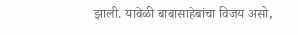झाली. यावेळी बाबासाहेबांचा विजय असो,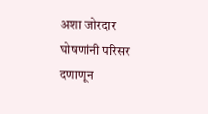अशा जोरदार घोषणांनी परिसर दणाणून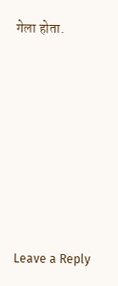गेला होता.







Leave a Reply